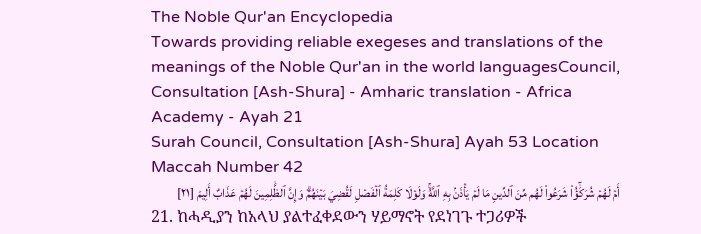The Noble Qur'an Encyclopedia
Towards providing reliable exegeses and translations of the meanings of the Noble Qur'an in the world languagesCouncil, Consultation [Ash-Shura] - Amharic translation - Africa Academy - Ayah 21
Surah Council, Consultation [Ash-Shura] Ayah 53 Location Maccah Number 42
أَمۡ لَهُمۡ شُرَكَٰٓؤُاْ شَرَعُواْ لَهُم مِّنَ ٱلدِّينِ مَا لَمۡ يَأۡذَنۢ بِهِ ٱللَّهُۚ وَلَوۡلَا كَلِمَةُ ٱلۡفَصۡلِ لَقُضِيَ بَيۡنَهُمۡۗ وَإِنَّ ٱلظَّٰلِمِينَ لَهُمۡ عَذَابٌ أَلِيمٞ [٢١]
21. ከሓዲያን ከአላህ ያልተፈቀደውን ሃይማኖት የደነገጉ ተጋሪዎች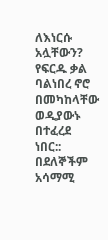ለእነርሱ አሏቸውን? የፍርዱ ቃል ባልነበረ ኖሮ በመካከላቸው ወዲያውኑ በተፈረደ ነበር:: በደለኞችም አሳማሚ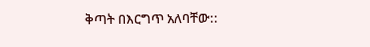ቅጣት በእርግጥ አለባቸው::